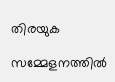തിരയുക

സമ്മേളനത്തിൽ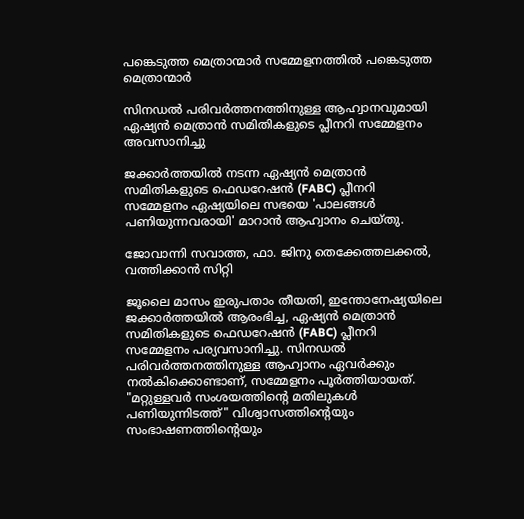പങ്കെടുത്ത മെത്രാന്മാർ സമ്മേളനത്തിൽ പങ്കെടുത്ത മെത്രാന്മാർ

സിനഡൽ പരിവർത്തനത്തിനുള്ള ആഹ്വാനവുമായി ഏഷ്യൻ മെത്രാൻ സമിതികളുടെ പ്ലീനറി സമ്മേളനം അവസാനിച്ചു

ജക്കാർത്തയിൽ നടന്ന ഏഷ്യൻ മെത്രാൻ സമിതികളുടെ ഫെഡറേഷൻ (FABC) പ്ലീനറി സമ്മേളനം ഏഷ്യയിലെ സഭയെ 'പാലങ്ങൾ പണിയുന്നവരായി' മാറാൻ ആഹ്വാനം ചെയ്തു.

ജോവാന്നി സവാത്ത, ഫാ. ജിനു തെക്കേത്തലക്കൽ, വത്തിക്കാൻ സിറ്റി

ജൂലൈ മാസം ഇരുപതാം തീയതി, ഇന്തോനേഷ്യയിലെ ജക്കാർത്തയിൽ ആരംഭിച്ച, ഏഷ്യൻ മെത്രാൻ സമിതികളുടെ ഫെഡറേഷൻ (FABC) പ്ലീനറി സമ്മേളനം പര്യവസാനിച്ചു. സിനഡൽ പരിവർത്തനത്തിനുള്ള ആഹ്വാനം ഏവർക്കും നൽകിക്കൊണ്ടാണ്, സമ്മേളനം പൂർത്തിയായത്. "മറ്റുള്ളവർ സംശയത്തിന്റെ മതിലുകൾ പണിയുന്നിടത്ത്" വിശ്വാസത്തിന്റെയും സംഭാഷണത്തിന്റെയും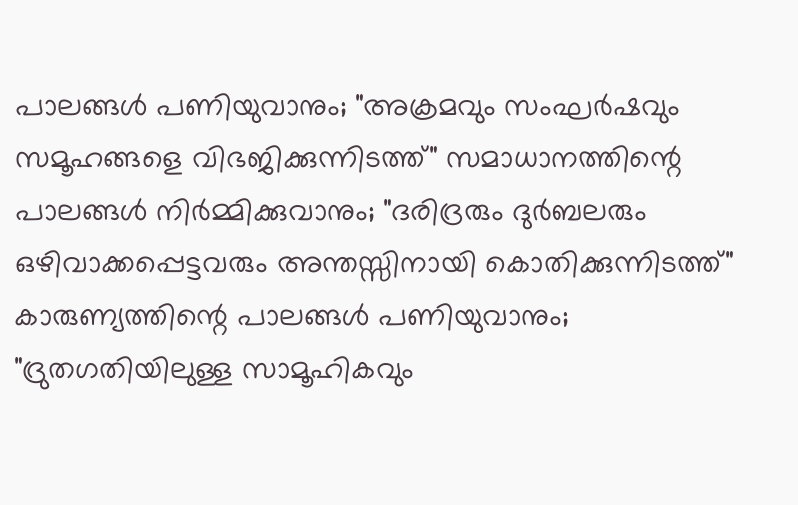പാലങ്ങൾ പണിയുവാനും; "അക്രമവും സംഘർഷവും സമൂഹങ്ങളെ വിഭജിക്കുന്നിടത്ത്" സമാധാനത്തിന്റെ പാലങ്ങൾ നിർമ്മിക്കുവാനും; "ദരിദ്രരും ദുർബലരും ഒഴിവാക്കപ്പെട്ടവരും അന്തസ്സിനായി കൊതിക്കുന്നിടത്ത്" കാരുണ്യത്തിന്റെ പാലങ്ങൾ പണിയുവാനും; "ദ്രുതഗതിയിലുള്ള സാമൂഹികവും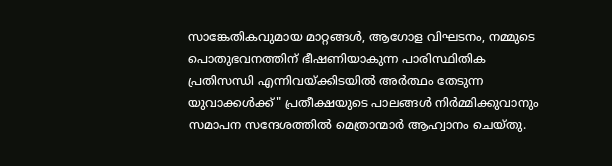സാങ്കേതികവുമായ മാറ്റങ്ങൾ, ആഗോള വിഘടനം, നമ്മുടെ പൊതുഭവനത്തിന് ഭീഷണിയാകുന്ന പാരിസ്ഥിതിക പ്രതിസന്ധി എന്നിവയ്ക്കിടയിൽ അർത്ഥം തേടുന്ന യുവാക്കൾക്ക്" പ്രതീക്ഷയുടെ പാലങ്ങൾ നിർമ്മിക്കുവാനും സമാപന സന്ദേശത്തിൽ മെത്രാന്മാർ ആഹ്വാനം ചെയ്തു.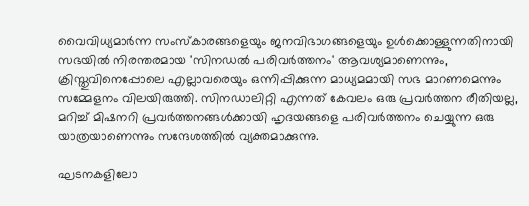വൈവിധ്യമാർന്ന സംസ്കാരങ്ങളെയും ജനവിഭാഗങ്ങളെയും ഉൾക്കൊള്ളുന്നതിനായി സഭയിൽ നിരന്തരമായ 'സിനഡൽ പരിവർത്തനം' ആവശ്യമാണെന്നും, ക്രിസ്തുവിനെപ്പോലെ എല്ലാവരെയും ഒന്നിപ്പിക്കുന്ന മാധ്യമമായി സഭ മാറണമെന്നും സമ്മേളനം വിലയിരുത്തി. സിനഡാലിറ്റി എന്നത് കേവലം ഒരു പ്രവർത്തന രീതിയല്ല, മറിച്ച് മിഷനറി പ്രവർത്തനങ്ങൾക്കായി ഹൃദയങ്ങളെ പരിവർത്തനം ചെയ്യുന്ന ഒരു യാത്രയാണെന്നും സന്ദേശത്തിൽ വ്യക്തമാക്കുന്നു.

ഘടനകളിലോ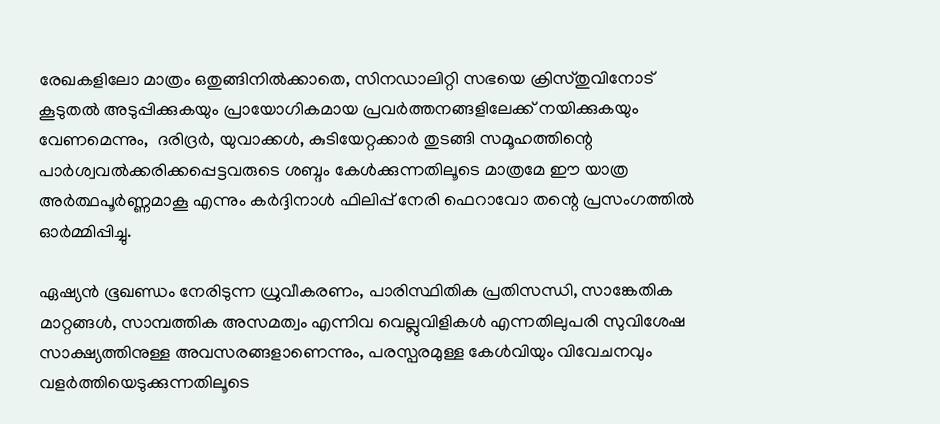രേഖകളിലോ മാത്രം ഒതുങ്ങിനിൽക്കാതെ, സിനഡാലിറ്റി സഭയെ ക്രിസ്തുവിനോട് കൂടുതൽ അടുപ്പിക്കുകയും പ്രായോഗികമായ പ്രവർത്തനങ്ങളിലേക്ക് നയിക്കുകയും വേണമെന്നും,  ദരിദ്രർ, യുവാക്കൾ, കുടിയേറ്റക്കാർ തുടങ്ങി സമൂഹത്തിന്റെ പാർശ്വവൽക്കരിക്കപ്പെട്ടവരുടെ ശബ്ദം കേൾക്കുന്നതിലൂടെ മാത്രമേ ഈ യാത്ര അർത്ഥപൂർണ്ണമാകൂ എന്നും കർദ്ദിനാൾ ഫിലിപ്പ് നേരി ഫെറാവോ തന്റെ പ്രസംഗത്തിൽ ഓർമ്മിപ്പിച്ചു.

ഏഷ്യൻ ഭൂഖണ്ഡം നേരിടുന്ന ധ്രുവീകരണം, പാരിസ്ഥിതിക പ്രതിസന്ധി, സാങ്കേതിക മാറ്റങ്ങൾ, സാമ്പത്തിക അസമത്വം എന്നിവ വെല്ലുവിളികൾ എന്നതിലുപരി സുവിശേഷ സാക്ഷ്യത്തിനുള്ള അവസരങ്ങളാണെന്നും, പരസ്പരമുള്ള കേൾവിയും വിവേചനവും വളർത്തിയെടുക്കുന്നതിലൂടെ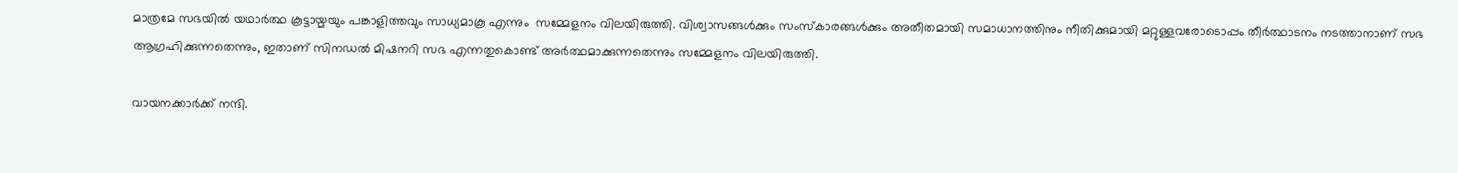മാത്രമേ സഭയിൽ യഥാർത്ഥ കൂട്ടായ്മയും പങ്കാളിത്തവും സാധ്യമാകൂ എന്നും  സമ്മേളനം വിലയിരുത്തി. വിശ്വാസങ്ങൾക്കും സംസ്കാരങ്ങൾക്കും അതീതമായി സമാധാനത്തിനും നീതിക്കുമായി മറ്റുള്ളവരോടൊപ്പം തീർത്ഥാടനം നടത്താനാണ് സഭ ആഗ്രഹിക്കുന്നതെന്നും, ഇതാണ് സിനഡൽ മിഷനറി സഭ എന്നതുകൊണ്ട് അർത്ഥമാക്കുന്നതെന്നും സമ്മേളനം വിലയിരുത്തി.

വായനക്കാർക്ക് നന്ദി.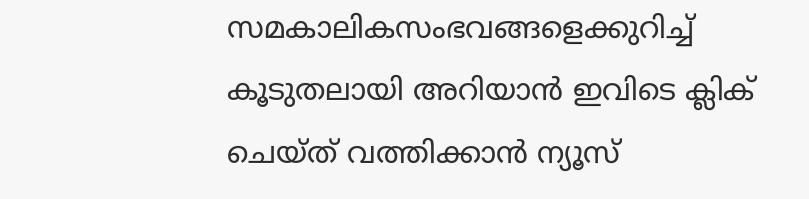സമകാലികസംഭവങ്ങളെക്കുറിച്ച് കൂടുതലായി അറിയാൻ ഇവിടെ ക്ലിക് ചെയ്‌ത്‌ വത്തിക്കാൻ ന്യൂസ്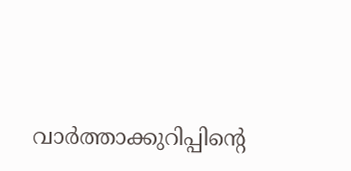വാർത്താക്കുറിപ്പിന്റെ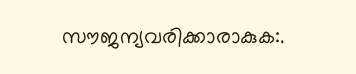സൗജന്യവരിക്കാരാകുക:.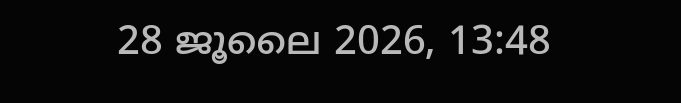28 ജൂലൈ 2026, 13:48